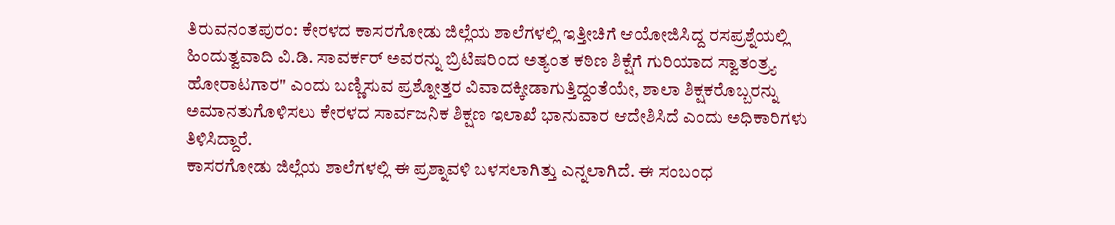ತಿರುವನಂತಪುರಂ: ಕೇರಳದ ಕಾಸರಗೋಡು ಜಿಲ್ಲೆಯ ಶಾಲೆಗಳಲ್ಲಿ ಇತ್ತೀಚಿಗೆ ಆಯೋಜಿಸಿದ್ದ ರಸಪ್ರಶ್ನೆಯಲ್ಲಿ ಹಿಂದುತ್ವವಾದಿ ವಿ.ಡಿ. ಸಾವರ್ಕರ್ ಅವರನ್ನು ಬ್ರಿಟಿಷರಿಂದ ಅತ್ಯಂತ ಕಠಿಣ ಶಿಕ್ಷೆಗೆ ಗುರಿಯಾದ ಸ್ವಾತಂತ್ರ್ಯ ಹೋರಾಟಗಾರ" ಎಂದು ಬಣ್ಣಿಸುವ ಪ್ರಶ್ನೋತ್ತರ ವಿವಾದಕ್ಕೀಡಾಗುತ್ತಿದ್ದಂತೆಯೇ, ಶಾಲಾ ಶಿಕ್ಷಕರೊಬ್ಬರನ್ನು ಅಮಾನತುಗೊಳಿಸಲು ಕೇರಳದ ಸಾರ್ವಜನಿಕ ಶಿಕ್ಷಣ ಇಲಾಖೆ ಭಾನುವಾರ ಆದೇಶಿಸಿದೆ ಎಂದು ಅಧಿಕಾರಿಗಳು ತಿಳಿಸಿದ್ದಾರೆ.
ಕಾಸರಗೋಡು ಜಿಲ್ಲೆಯ ಶಾಲೆಗಳಲ್ಲಿ ಈ ಪ್ರಶ್ನಾವಳಿ ಬಳಸಲಾಗಿತ್ತು ಎನ್ನಲಾಗಿದೆ. ಈ ಸಂಬಂಧ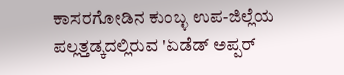ಕಾಸರಗೋಡಿನ ಕುಂಬ್ಳ ಉಪ-ಜಿಲ್ಲೆಯ ಪಲ್ಲತ್ತಡ್ಕದಲ್ಲಿರುವ 'ಏಡೆಡ್ ಅಪ್ಪರ್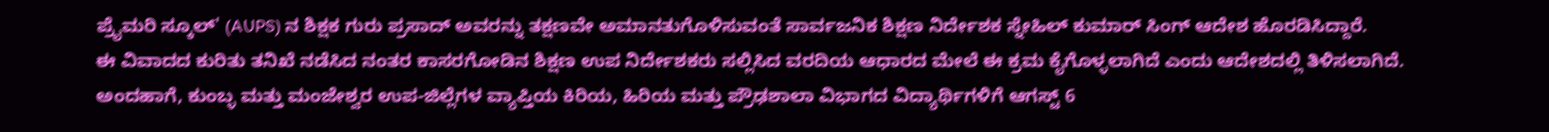ಪ್ರೈಮರಿ ಸ್ಕೂಲ್' (AUPS) ನ ಶಿಕ್ಷಕ ಗುರು ಪ್ರಸಾದ್ ಅವರನ್ನು ತಕ್ಷಣವೇ ಅಮಾನತುಗೊಳಿಸುವಂತೆ ಸಾರ್ವಜನಿಕ ಶಿಕ್ಷಣ ನಿರ್ದೇಶಕ ಸ್ನೇಹಿಲ್ ಕುಮಾರ್ ಸಿಂಗ್ ಆದೇಶ ಹೊರಡಿಸಿದ್ದಾರೆ.
ಈ ವಿವಾದದ ಕುರಿತು ತನಿಖೆ ನಡೆಸಿದ ನಂತರ ಕಾಸರಗೋಡಿನ ಶಿಕ್ಷಣ ಉಪ ನಿರ್ದೇಶಕರು ಸಲ್ಲಿಸಿದ ವರದಿಯ ಆಧಾರದ ಮೇಲೆ ಈ ಕ್ರಮ ಕೈಗೊಳ್ಳಲಾಗಿದೆ ಎಂದು ಆದೇಶದಲ್ಲಿ ತಿಳಿಸಲಾಗಿದೆ.
ಅಂದಹಾಗೆ, ಕುಂಬ್ಳ ಮತ್ತು ಮಂಜೇಶ್ವರ ಉಪ-ಜಿಲ್ಲೆಗಳ ವ್ಯಾಪ್ತಿಯ ಕಿರಿಯ, ಹಿರಿಯ ಮತ್ತು ಪ್ರೌಢಶಾಲಾ ವಿಭಾಗದ ವಿದ್ಯಾರ್ಥಿಗಳಿಗೆ ಆಗಸ್ಟ್ 6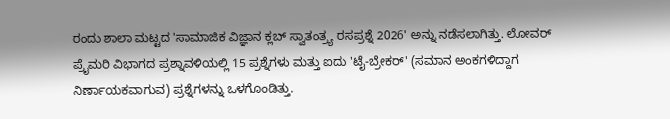ರಂದು ಶಾಲಾ ಮಟ್ಟದ 'ಸಾಮಾಜಿಕ ವಿಜ್ಞಾನ ಕ್ಲಬ್ ಸ್ವಾತಂತ್ರ್ಯ ರಸಪ್ರಶ್ನೆ 2026' ಅನ್ನು ನಡೆಸಲಾಗಿತ್ತು. ಲೋವರ್ ಪ್ರೈಮರಿ ವಿಭಾಗದ ಪ್ರಶ್ನಾವಳಿಯಲ್ಲಿ 15 ಪ್ರಶ್ನೆಗಳು ಮತ್ತು ಐದು 'ಟೈ-ಬ್ರೇಕರ್' (ಸಮಾನ ಅಂಕಗಳಿದ್ದಾಗ ನಿರ್ಣಾಯಕವಾಗುವ) ಪ್ರಶ್ನೆಗಳನ್ನು ಒಳಗೊಂಡಿತ್ತು.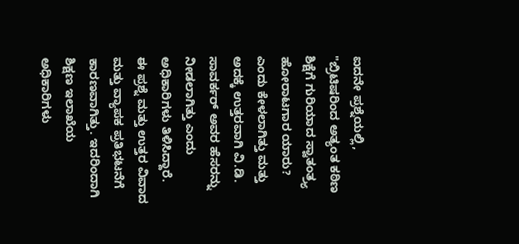ಐದನೇ ಪ್ರಶ್ನೆಯಲ್ಲಿ, "ಬ್ರಿಟಿಷರಿಂದ ಅತ್ಯಂತ ಕಠಿಣ ಶಿಕ್ಷೆಗೆ ಗುರಿಯಾದ ಸ್ವಾತಂತ್ರ್ಯ ಹೋರಾಟಗಾರ ಯಾರು? ಎಂದು ಕೇಳಲಾಗಿತ್ತು ಮತ್ತು ಅದಕ್ಕೆ ಉತ್ತರವಾಗಿ ವಿ.ಡಿ. ಸಾವರ್ಕರ್ ಅವರ ಹೆಸರನ್ನು ನೀಡಲಾಗಿತ್ತು ಎಂದು ಅಧಿಕಾರಿಗಳು ತಿಳಿಸಿದ್ದಾರೆ.
ಈ ಪ್ರಶ್ನೆ ಮತ್ತು ಉತ್ತರ ವಿವಾದ ಮತ್ತು ವ್ಯಾಪಕ ಪ್ರತಿಭಟನೆಗೆ ಕಾರಣವಾಗಿತ್ತು. ಇದರಿಂದಾಗಿ ಶಿಕ್ಷಣ ಇಲಾಖೆಯ ಅಧಿಕಾರಿಗಳು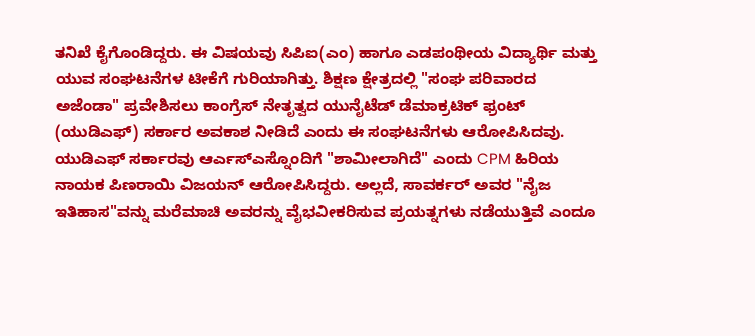ತನಿಖೆ ಕೈಗೊಂಡಿದ್ದರು. ಈ ವಿಷಯವು ಸಿಪಿಐ(ಎಂ) ಹಾಗೂ ಎಡಪಂಥೀಯ ವಿದ್ಯಾರ್ಥಿ ಮತ್ತು ಯುವ ಸಂಘಟನೆಗಳ ಟೀಕೆಗೆ ಗುರಿಯಾಗಿತ್ತು. ಶಿಕ್ಷಣ ಕ್ಷೇತ್ರದಲ್ಲಿ "ಸಂಘ ಪರಿವಾರದ ಅಜೆಂಡಾ" ಪ್ರವೇಶಿಸಲು ಕಾಂಗ್ರೆಸ್ ನೇತೃತ್ವದ ಯುನೈಟೆಡ್ ಡೆಮಾಕ್ರಟಿಕ್ ಫ್ರಂಟ್ (ಯುಡಿಎಫ್) ಸರ್ಕಾರ ಅವಕಾಶ ನೀಡಿದೆ ಎಂದು ಈ ಸಂಘಟನೆಗಳು ಆರೋಪಿಸಿದವು.
ಯುಡಿಎಫ್ ಸರ್ಕಾರವು ಆರ್ಎಸ್ಎಸ್ನೊಂದಿಗೆ "ಶಾಮೀಲಾಗಿದೆ" ಎಂದು CPM ಹಿರಿಯ ನಾಯಕ ಪಿಣರಾಯಿ ವಿಜಯನ್ ಆರೋಪಿಸಿದ್ದರು. ಅಲ್ಲದೆ, ಸಾವರ್ಕರ್ ಅವರ "ನೈಜ ಇತಿಹಾಸ"ವನ್ನು ಮರೆಮಾಚಿ ಅವರನ್ನು ವೈಭವೀಕರಿಸುವ ಪ್ರಯತ್ನಗಳು ನಡೆಯುತ್ತಿವೆ ಎಂದೂ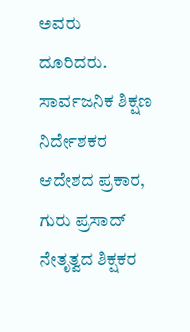ಅವರು ದೂರಿದರು.
ಸಾರ್ವಜನಿಕ ಶಿಕ್ಷಣ ನಿರ್ದೇಶಕರ ಆದೇಶದ ಪ್ರಕಾರ, ಗುರು ಪ್ರಸಾದ್ ನೇತೃತ್ವದ ಶಿಕ್ಷಕರ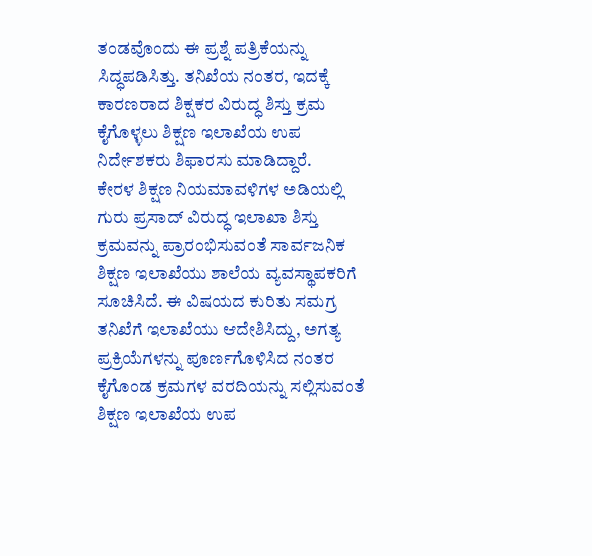ತಂಡವೊಂದು ಈ ಪ್ರಶ್ನೆ ಪತ್ರಿಕೆಯನ್ನು ಸಿದ್ಧಪಡಿಸಿತ್ತು. ತನಿಖೆಯ ನಂತರ, ಇದಕ್ಕೆ ಕಾರಣರಾದ ಶಿಕ್ಷಕರ ವಿರುದ್ಧ ಶಿಸ್ತು ಕ್ರಮ ಕೈಗೊಳ್ಳಲು ಶಿಕ್ಷಣ ಇಲಾಖೆಯ ಉಪ ನಿರ್ದೇಶಕರು ಶಿಫಾರಸು ಮಾಡಿದ್ದಾರೆ.
ಕೇರಳ ಶಿಕ್ಷಣ ನಿಯಮಾವಳಿಗಳ ಅಡಿಯಲ್ಲಿ ಗುರು ಪ್ರಸಾದ್ ವಿರುದ್ಧ ಇಲಾಖಾ ಶಿಸ್ತು ಕ್ರಮವನ್ನು ಪ್ರಾರಂಭಿಸುವಂತೆ ಸಾರ್ವಜನಿಕ ಶಿಕ್ಷಣ ಇಲಾಖೆಯು ಶಾಲೆಯ ವ್ಯವಸ್ಥಾಪಕರಿಗೆ ಸೂಚಿಸಿದೆ. ಈ ವಿಷಯದ ಕುರಿತು ಸಮಗ್ರ ತನಿಖೆಗೆ ಇಲಾಖೆಯು ಆದೇಶಿಸಿದ್ದು, ಅಗತ್ಯ ಪ್ರಕ್ರಿಯೆಗಳನ್ನು ಪೂರ್ಣಗೊಳಿಸಿದ ನಂತರ ಕೈಗೊಂಡ ಕ್ರಮಗಳ ವರದಿಯನ್ನು ಸಲ್ಲಿಸುವಂತೆ ಶಿಕ್ಷಣ ಇಲಾಖೆಯ ಉಪ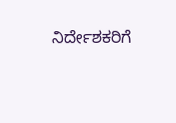ನಿರ್ದೇಶಕರಿಗೆ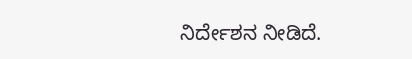ನಿರ್ದೇಶನ ನೀಡಿದೆ.